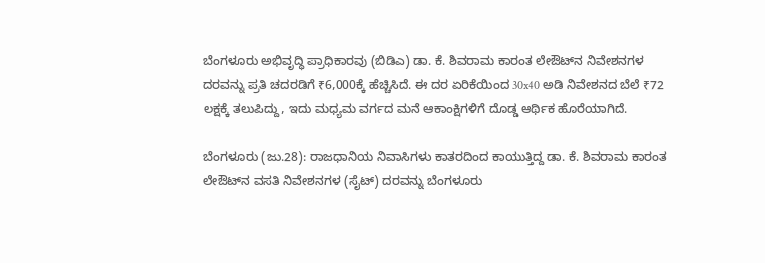ಬೆಂಗಳೂರು ಅಭಿವೃದ್ಧಿ ಪ್ರಾಧಿಕಾರವು (ಬಿಡಿಎ) ಡಾ. ಕೆ. ಶಿವರಾಮ ಕಾರಂತ ಲೇಔಟ್‌ನ ನಿವೇಶನಗಳ ದರವನ್ನು ಪ್ರತಿ ಚದರಡಿಗೆ ₹6,000ಕ್ಕೆ ಹೆಚ್ಚಿಸಿದೆ. ಈ ದರ ಏರಿಕೆಯಿಂದ 30x40 ಅಡಿ ನಿವೇಶನದ ಬೆಲೆ ₹72 ಲಕ್ಷಕ್ಕೆ ತಲುಪಿದ್ದು, ಇದು ಮಧ್ಯಮ ವರ್ಗದ ಮನೆ ಆಕಾಂಕ್ಷಿಗಳಿಗೆ ದೊಡ್ಡ ಆರ್ಥಿಕ ಹೊರೆಯಾಗಿದೆ.

ಬೆಂಗಳೂರು (ಜು.28): ರಾಜಧಾನಿಯ ನಿವಾಸಿಗಳು ಕಾತರದಿಂದ ಕಾಯುತ್ತಿದ್ದ ಡಾ. ಕೆ. ಶಿವರಾಮ ಕಾರಂತ ಲೇಔಟ್‌ನ ವಸತಿ ನಿವೇಶನಗಳ (ಸೈಟ್) ದರವನ್ನು ಬೆಂಗಳೂರು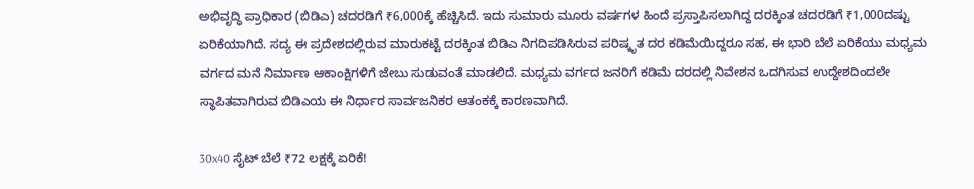ಅಭಿವೃದ್ಧಿ ಪ್ರಾಧಿಕಾರ (ಬಿಡಿಎ) ಚದರಡಿಗೆ ₹6,000ಕ್ಕೆ ಹೆಚ್ಚಿಸಿದೆ. ಇದು ಸುಮಾರು ಮೂರು ವರ್ಷಗಳ ಹಿಂದೆ ಪ್ರಸ್ತಾಪಿಸಲಾಗಿದ್ದ ದರಕ್ಕಿಂತ ಚದರಡಿಗೆ ₹1,000ದಷ್ಟು ಏರಿಕೆಯಾಗಿದೆ. ಸದ್ಯ ಈ ಪ್ರದೇಶದಲ್ಲಿರುವ ಮಾರುಕಟ್ಟೆ ದರಕ್ಕಿಂತ ಬಿಡಿಎ ನಿಗದಿಪಡಿಸಿರುವ ಪರಿಷ್ಕೃತ ದರ ಕಡಿಮೆಯಿದ್ದರೂ ಸಹ, ಈ ಭಾರಿ ಬೆಲೆ ಏರಿಕೆಯು ಮಧ್ಯಮ ವರ್ಗದ ಮನೆ ನಿರ್ಮಾಣ ಆಕಾಂಕ್ಷಿಗಳಿಗೆ ಜೇಬು ಸುಡುವಂತೆ ಮಾಡಲಿದೆ. ಮಧ್ಯಮ ವರ್ಗದ ಜನರಿಗೆ ಕಡಿಮೆ ದರದಲ್ಲಿ ನಿವೇಶನ ಒದಗಿಸುವ ಉದ್ದೇಶದಿಂದಲೇ ಸ್ಥಾಪಿತವಾಗಿರುವ ಬಿಡಿಎಯ ಈ ನಿರ್ಧಾರ ಸಾರ್ವಜನಿಕರ ಆತಂಕಕ್ಕೆ ಕಾರಣವಾಗಿದೆ.

30x40 ಸೈಟ್ ಬೆಲೆ ₹72 ಲಕ್ಷಕ್ಕೆ ಏರಿಕೆ!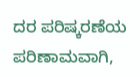ದರ ಪರಿಷ್ಕರಣೆಯ ಪರಿಣಾಮವಾಗಿ,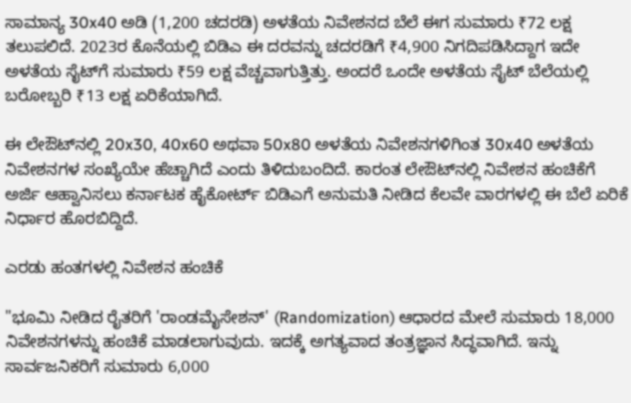ಸಾಮಾನ್ಯ 30x40 ಅಡಿ (1,200 ಚದರಡಿ) ಅಳತೆಯ ನಿವೇಶನದ ಬೆಲೆ ಈಗ ಸುಮಾರು ₹72 ಲಕ್ಷ ತಲುಪಲಿದೆ. 2023ರ ಕೊನೆಯಲ್ಲಿ ಬಿಡಿಎ ಈ ದರವನ್ನು ಚದರಡಿಗೆ ₹4,900 ನಿಗದಿಪಡಿಸಿದ್ದಾಗ ಇದೇ ಅಳತೆಯ ಸೈಟ್‌ಗೆ ಸುಮಾರು ₹59 ಲಕ್ಷ ವೆಚ್ಚವಾಗುತ್ತಿತ್ತು. ಅಂದರೆ ಒಂದೇ ಅಳತೆಯ ಸೈಟ್ ಬೆಲೆಯಲ್ಲಿ ಬರೋಬ್ಬರಿ ₹13 ಲಕ್ಷ ಏರಿಕೆಯಾಗಿದೆ.

ಈ ಲೇಔಟ್‌ನಲ್ಲಿ 20x30, 40x60 ಅಥವಾ 50x80 ಅಳತೆಯ ನಿವೇಶನಗಳಿಗಿಂತ 30x40 ಅಳತೆಯ ನಿವೇಶನಗಳ ಸಂಖ್ಯೆಯೇ ಹೆಚ್ಚಾಗಿದೆ ಎಂದು ತಿಳಿದುಬಂದಿದೆ. ಕಾರಂತ ಲೇಔಟ್‌ನಲ್ಲಿ ನಿವೇಶನ ಹಂಚಿಕೆಗೆ ಅರ್ಜಿ ಆಹ್ವಾನಿಸಲು ಕರ್ನಾಟಕ ಹೈಕೋರ್ಟ್ ಬಿಡಿಎಗೆ ಅನುಮತಿ ನೀಡಿದ ಕೆಲವೇ ವಾರಗಳಲ್ಲಿ ಈ ಬೆಲೆ ಏರಿಕೆ ನಿರ್ಧಾರ ಹೊರಬಿದ್ದಿದೆ.

ಎರಡು ಹಂತಗಳಲ್ಲಿ ನಿವೇಶನ ಹಂಚಿಕೆ

"ಭೂಮಿ ನೀಡಿದ ರೈತರಿಗೆ 'ರಾಂಡಮೈಸೇಶನ್' (Randomization) ಆಧಾರದ ಮೇಲೆ ಸುಮಾರು 18,000 ನಿವೇಶನಗಳನ್ನು ಹಂಚಿಕೆ ಮಾಡಲಾಗುವುದು. ಇದಕ್ಕೆ ಅಗತ್ಯವಾದ ತಂತ್ರಜ್ಞಾನ ಸಿದ್ಧವಾಗಿದೆ. ಇನ್ನು ಸಾರ್ವಜನಿಕರಿಗೆ ಸುಮಾರು 6,000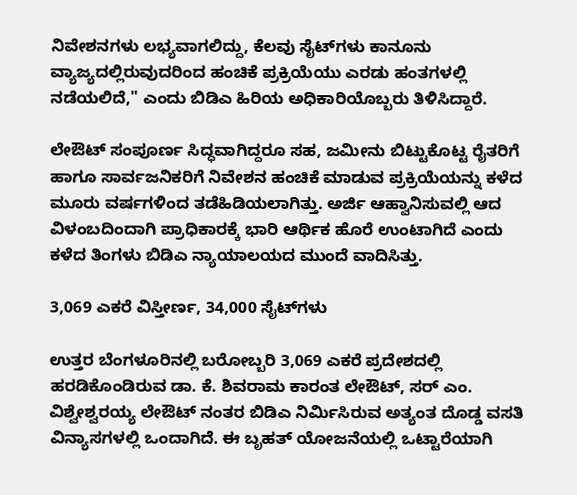ನಿವೇಶನಗಳು ಲಭ್ಯವಾಗಲಿದ್ದು, ಕೆಲವು ಸೈಟ್‌ಗಳು ಕಾನೂನು ವ್ಯಾಜ್ಯದಲ್ಲಿರುವುದರಿಂದ ಹಂಚಿಕೆ ಪ್ರಕ್ರಿಯೆಯು ಎರಡು ಹಂತಗಳಲ್ಲಿ ನಡೆಯಲಿದೆ," ಎಂದು ಬಿಡಿಎ ಹಿರಿಯ ಅಧಿಕಾರಿಯೊಬ್ಬರು ತಿಳಿಸಿದ್ದಾರೆ.

ಲೇಔಟ್ ಸಂಪೂರ್ಣ ಸಿದ್ಧವಾಗಿದ್ದರೂ ಸಹ, ಜಮೀನು ಬಿಟ್ಟುಕೊಟ್ಟ ರೈತರಿಗೆ ಹಾಗೂ ಸಾರ್ವಜನಿಕರಿಗೆ ನಿವೇಶನ ಹಂಚಿಕೆ ಮಾಡುವ ಪ್ರಕ್ರಿಯೆಯನ್ನು ಕಳೆದ ಮೂರು ವರ್ಷಗಳಿಂದ ತಡೆಹಿಡಿಯಲಾಗಿತ್ತು. ಅರ್ಜಿ ಆಹ್ವಾನಿಸುವಲ್ಲಿ ಆದ ವಿಳಂಬದಿಂದಾಗಿ ಪ್ರಾಧಿಕಾರಕ್ಕೆ ಭಾರಿ ಆರ್ಥಿಕ ಹೊರೆ ಉಂಟಾಗಿದೆ ಎಂದು ಕಳೆದ ತಿಂಗಳು ಬಿಡಿಎ ನ್ಯಾಯಾಲಯದ ಮುಂದೆ ವಾದಿಸಿತ್ತು.

3,069 ಎಕರೆ ವಿಸ್ತೀರ್ಣ, 34,000 ಸೈಟ್‌ಗಳು

ಉತ್ತರ ಬೆಂಗಳೂರಿನಲ್ಲಿ ಬರೋಬ್ಬರಿ 3,069 ಎಕರೆ ಪ್ರದೇಶದಲ್ಲಿ ಹರಡಿಕೊಂಡಿರುವ ಡಾ. ಕೆ. ಶಿವರಾಮ ಕಾರಂತ ಲೇಔಟ್, ಸರ್ ಎಂ. ವಿಶ್ವೇಶ್ವರಯ್ಯ ಲೇಔಟ್ ನಂತರ ಬಿಡಿಎ ನಿರ್ಮಿಸಿರುವ ಅತ್ಯಂತ ದೊಡ್ಡ ವಸತಿ ವಿನ್ಯಾಸಗಳಲ್ಲಿ ಒಂದಾಗಿದೆ. ಈ ಬೃಹತ್ ಯೋಜನೆಯಲ್ಲಿ ಒಟ್ಟಾರೆಯಾಗಿ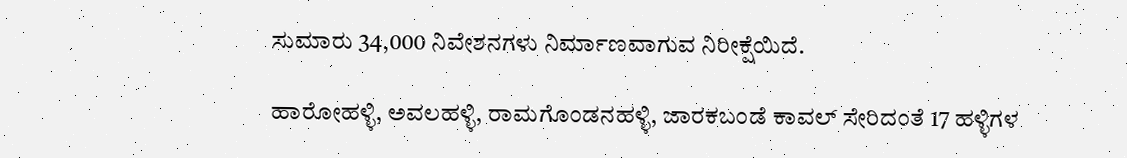ಸುಮಾರು 34,000 ನಿವೇಶನಗಳು ನಿರ್ಮಾಣವಾಗುವ ನಿರೀಕ್ಷೆಯಿದೆ.

ಹಾರೋಹಳ್ಳಿ, ಅವಲಹಳ್ಳಿ, ರಾಮಗೊಂಡನಹಳ್ಳಿ, ಜಾರಕಬಂಡೆ ಕಾವಲ್ ಸೇರಿದಂತೆ 17 ಹಳ್ಳಿಗಳ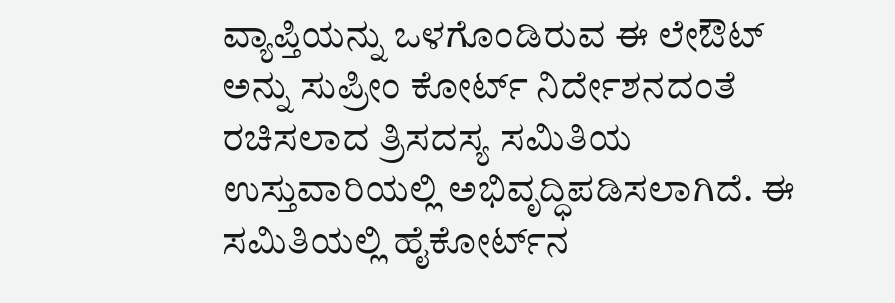ವ್ಯಾಪ್ತಿಯನ್ನು ಒಳಗೊಂಡಿರುವ ಈ ಲೇಔಟ್ ಅನ್ನು ಸುಪ್ರೀಂ ಕೋರ್ಟ್ ನಿರ್ದೇಶನದಂತೆ ರಚಿಸಲಾದ ತ್ರಿಸದಸ್ಯ ಸಮಿತಿಯ ಉಸ್ತುವಾರಿಯಲ್ಲಿ ಅಭಿವೃದ್ಧಿಪಡಿಸಲಾಗಿದೆ. ಈ ಸಮಿತಿಯಲ್ಲಿ ಹೈಕೋರ್ಟ್‌ನ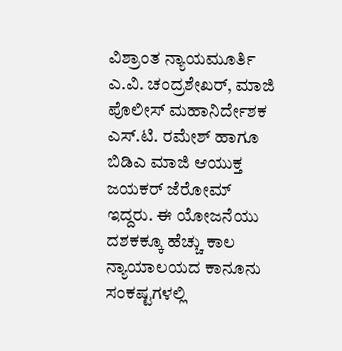ವಿಶ್ರಾಂತ ನ್ಯಾಯಮೂರ್ತಿ ಎ.ವಿ. ಚಂದ್ರಶೇಖರ್, ಮಾಜಿ ಪೊಲೀಸ್ ಮಹಾನಿರ್ದೇಶಕ ಎಸ್.ಟಿ. ರಮೇಶ್ ಹಾಗೂ ಬಿಡಿಎ ಮಾಜಿ ಆಯುಕ್ತ ಜಯಕರ್ ಜೆರೋಮ್ ಇದ್ದರು. ಈ ಯೋಜನೆಯು ದಶಕಕ್ಕೂ ಹೆಚ್ಚು ಕಾಲ ನ್ಯಾಯಾಲಯದ ಕಾನೂನು ಸಂಕಷ್ಟಗಳಲ್ಲಿ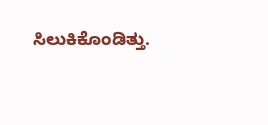ಸಿಲುಕಿಕೊಂಡಿತ್ತು.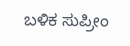ಬಳಿಕ ಸುಪ್ರೀಂ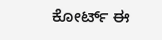ಕೋರ್ಟ್ ಈ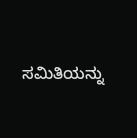ಸಮಿತಿಯನ್ನು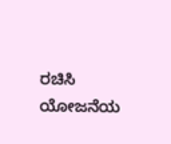ರಚಿಸಿ ಯೋಜನೆಯ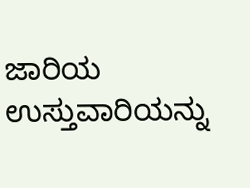ಜಾರಿಯ ಉಸ್ತುವಾರಿಯನ್ನು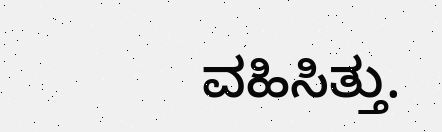ವಹಿಸಿತ್ತು.